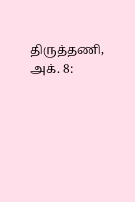திருத்தணி, அக். 8: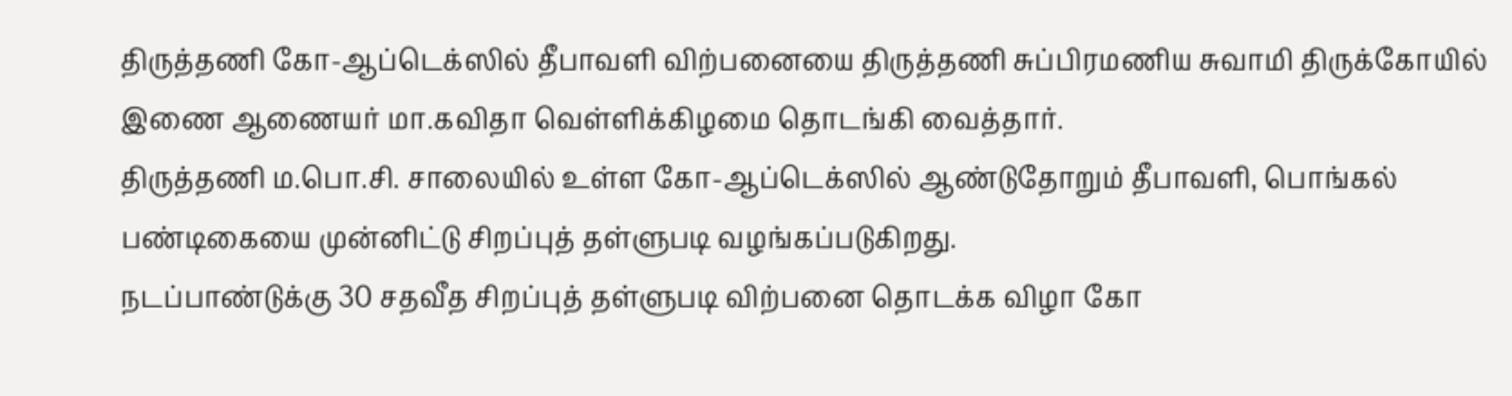திருத்தணி கோ-ஆப்டெக்ஸில் தீபாவளி விற்பனையை திருத்தணி சுப்பிரமணிய சுவாமி திருக்கோயில் இணை ஆணையர் மா.கவிதா வெள்ளிக்கிழமை தொடங்கி வைத்தார்.
திருத்தணி ம.பொ.சி. சாலையில் உள்ள கோ-ஆப்டெக்ஸில் ஆண்டுதோறும் தீபாவளி, பொங்கல் பண்டிகையை முன்னிட்டு சிறப்புத் தள்ளுபடி வழங்கப்படுகிறது.
நடப்பாண்டுக்கு 30 சதவீத சிறப்புத் தள்ளுபடி விற்பனை தொடக்க விழா கோ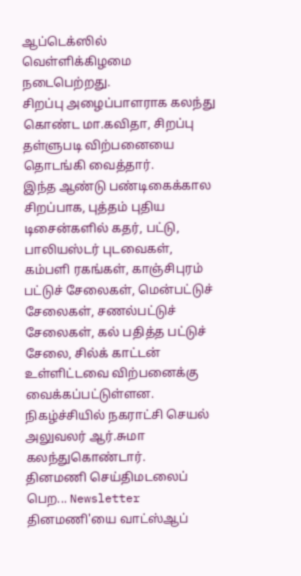ஆப்டெக்ஸில் வெள்ளிக்கிழமை நடைபெற்றது.
சிறப்பு அழைப்பாளராக கலந்து கொண்ட மா.கவிதா, சிறப்பு தள்ளுபடி விற்பனையை தொடங்கி வைத்தார்.
இந்த ஆண்டு பண்டிகைக்கால சிறப்பாக, புத்தம் புதிய டிசைன்களில் கதர், பட்டு, பாலியஸ்டர் புடவைகள், கம்பளி ரகங்கள், காஞ்சிபுரம் பட்டுச் சேலைகள், மென்பட்டுச் சேலைகள், சணல்பட்டுச் சேலைகள், கல் பதித்த பட்டுச் சேலை, சில்க் காட்டன் உள்ளிட்டவை விற்பனைக்கு வைக்கப்பட்டுள்ளன.
நிகழ்ச்சியில் நகராட்சி செயல் அலுவலர் ஆர்.சுமா கலந்துகொண்டார்.
தினமணி செய்திமடலைப் பெற... Newsletter
தினமணி'யை வாட்ஸ்ஆப்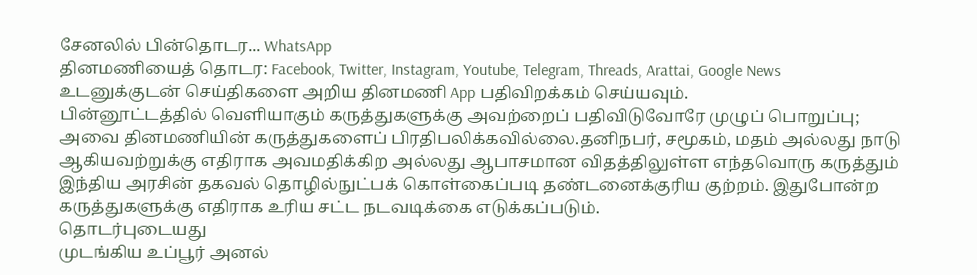சேனலில் பின்தொடர... WhatsApp
தினமணியைத் தொடர: Facebook, Twitter, Instagram, Youtube, Telegram, Threads, Arattai, Google News
உடனுக்குடன் செய்திகளை அறிய தினமணி App பதிவிறக்கம் செய்யவும்.
பின்னூட்டத்தில் வெளியாகும் கருத்துகளுக்கு அவற்றைப் பதிவிடுவோரே முழுப் பொறுப்பு; அவை தினமணியின் கருத்துகளைப் பிரதிபலிக்கவில்லை.தனிநபர், சமூகம், மதம் அல்லது நாடு ஆகியவற்றுக்கு எதிராக அவமதிக்கிற அல்லது ஆபாசமான விதத்திலுள்ள எந்தவொரு கருத்தும் இந்திய அரசின் தகவல் தொழில்நுட்பக் கொள்கைப்படி தண்டனைக்குரிய குற்றம். இதுபோன்ற கருத்துகளுக்கு எதிராக உரிய சட்ட நடவடிக்கை எடுக்கப்படும்.
தொடர்புடையது
முடங்கிய உப்பூர் அனல்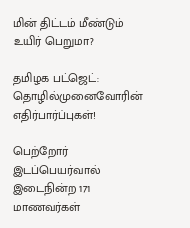மின் திட்டம் மீண்டும் உயிர் பெறுமா?

தமிழக பட்ஜெட்: தொழில்முனைவோரின் எதிர்பார்ப்புகள்!

பெற்றோர் இடப்பெயர்வால் இடைநின்ற 171 மாணவர்கள்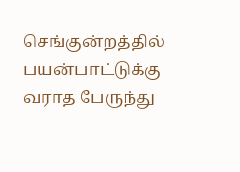செங்குன்றத்தில் பயன்பாட்டுக்கு வராத பேருந்து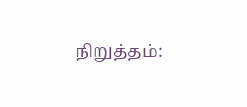நிறுத்தம்: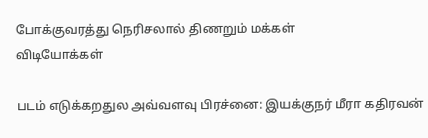போக்குவரத்து நெரிசலால் திணறும் மக்கள்
விடியோக்கள்

படம் எடுக்கறதுல அவ்வளவு பிரச்னை: இயக்குநர் மீரா கதிரவன்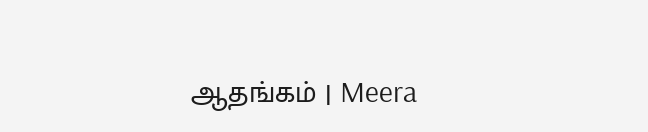ஆதங்கம் | Meera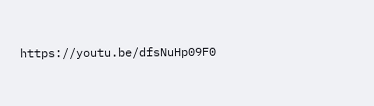https://youtu.be/dfsNuHp09F0